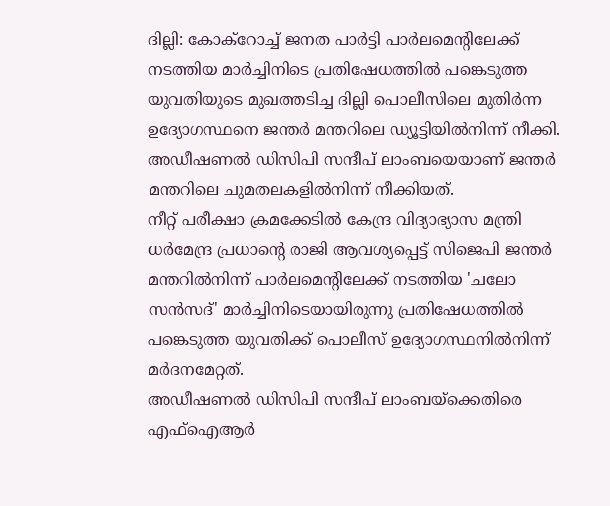ദില്ലി: കോക്റോച്ച് ജനത പാർട്ടി പാർലമെൻ്റിലേക്ക് നടത്തിയ മാർച്ചിനിടെ പ്രതിഷേധത്തിൽ പങ്കെടുത്ത യുവതിയുടെ മുഖത്തടിച്ച ദില്ലി പൊലീസിലെ മുതിർന്ന ഉദ്യോഗസ്ഥനെ ജന്തർ മന്തറിലെ ഡ്യൂട്ടിയിൽനിന്ന് നീക്കി. അഡീഷണൽ ഡിസിപി സന്ദീപ് ലാംബയെയാണ് ജന്തർ മന്തറിലെ ചുമതലകളിൽനിന്ന് നീക്കിയത്.
നീറ്റ് പരീക്ഷാ ക്രമക്കേടിൽ കേന്ദ്ര വിദ്യാഭ്യാസ മന്ത്രി ധർമേന്ദ്ര പ്രധാൻ്റെ രാജി ആവശ്യപ്പെട്ട് സിജെപി ജന്തർ മന്തറിൽനിന്ന് പാർലമെൻ്റിലേക്ക് നടത്തിയ 'ചലോ സൻസദ്' മാർച്ചിനിടെയായിരുന്നു പ്രതിഷേധത്തിൽ പങ്കെടുത്ത യുവതിക്ക് പൊലീസ് ഉദ്യോഗസ്ഥനിൽനിന്ന് മർദനമേറ്റത്.
അഡീഷണൽ ഡിസിപി സന്ദീപ് ലാംബയ്ക്കെതിരെ എഫ്ഐആർ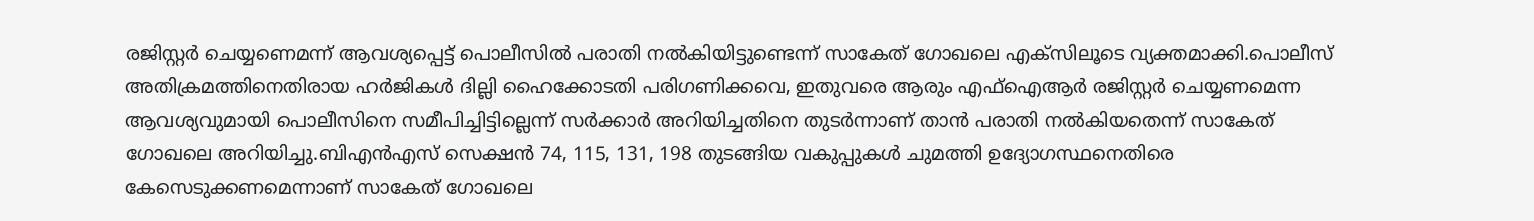രജിസ്റ്റർ ചെയ്യണെമന്ന് ആവശ്യപ്പെട്ട് പൊലീസിൽ പരാതി നൽകിയിട്ടുണ്ടെന്ന് സാകേത് ഗോഖലെ എക്സിലൂടെ വ്യക്തമാക്കി.പൊലീസ് അതിക്രമത്തിനെതിരായ ഹർജികൾ ദില്ലി ഹൈക്കോടതി പരിഗണിക്കവെ, ഇതുവരെ ആരും എഫ്ഐആർ രജിസ്റ്റർ ചെയ്യണമെന്ന ആവശ്യവുമായി പൊലീസിനെ സമീപിച്ചിട്ടില്ലെന്ന് സർക്കാർ അറിയിച്ചതിനെ തുടർന്നാണ് താൻ പരാതി നൽകിയതെന്ന് സാകേത് ഗോഖലെ അറിയിച്ചു.ബിഎൻഎസ് സെക്ഷൻ 74, 115, 131, 198 തുടങ്ങിയ വകുപ്പുകൾ ചുമത്തി ഉദ്യോഗസ്ഥനെതിരെ കേസെടുക്കണമെന്നാണ് സാകേത് ഗോഖലെ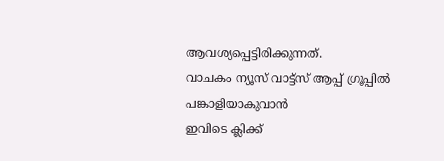ആവശ്യപ്പെട്ടിരിക്കുന്നത്.
വാചകം ന്യൂസ് വാട്ട്സ് ആപ്പ് ഗ്രൂപ്പിൽ പങ്കാളിയാകുവാൻ
ഇവിടെ ക്ലിക്ക്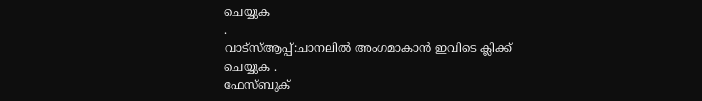ചെയ്യുക
.
വാട്സ്ആപ്പ്:ചാനലിൽ അംഗമാകാൻ ഇവിടെ ക്ലിക്ക് ചെയ്യുക .
ഫേസ്ബുക്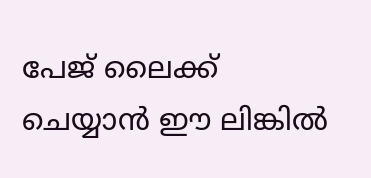പേജ് ലൈക്ക് ചെയ്യാൻ ഈ ലിങ്കിൽ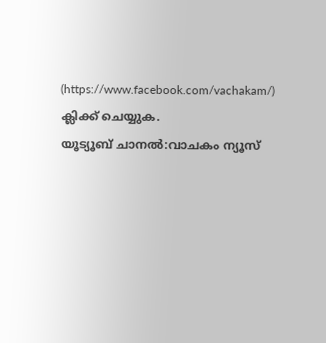(https://www.facebook.com/vachakam/) ക്ലിക്ക് ചെയ്യുക.
യൂട്യൂബ് ചാനൽ:വാചകം ന്യൂസ്